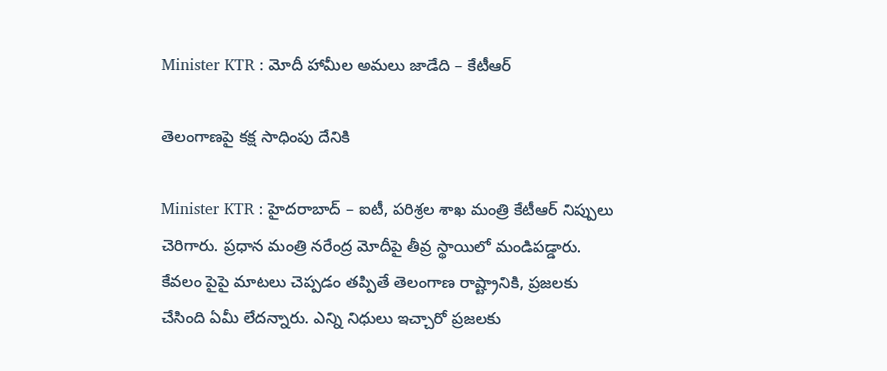Minister KTR : మోదీ హామీల అమ‌లు జాడేది – కేటీఆర్

తెలంగాణ‌పై క‌క్ష సాధింపు దేనికి

Minister KTR : హైద‌రాబాద్ – ఐటీ, ప‌రిశ్ర‌ల శాఖ మంత్రి కేటీఆర్ నిప్పులు చెరిగారు. ప్ర‌ధాన మంత్రి న‌రేంద్ర మోదీపై తీవ్ర స్థాయిలో మండిప‌డ్డారు. కేవ‌లం పైపై మాట‌లు చెప్ప‌డం త‌ప్పితే తెలంగాణ రాష్ట్రానికి, ప్ర‌జ‌ల‌కు చేసింది ఏమీ లేద‌న్నారు. ఎన్ని నిధులు ఇచ్చారో ప్ర‌జ‌ల‌కు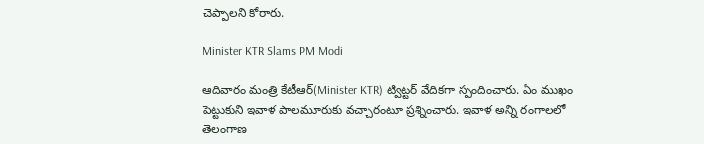చెప్పాల‌ని కోరారు.

Minister KTR Slams PM Modi

ఆదివారం మంత్రి కేటీఆర్(Minister KTR) ట్విట్టర్ వేదిక‌గా స్పందించారు. ఏం ముఖం పెట్టుకుని ఇవాళ పాల‌మూరుకు వ‌చ్చారంటూ ప్ర‌శ్నించారు. ఇవాళ అన్ని రంగాల‌లో తెలంగాణ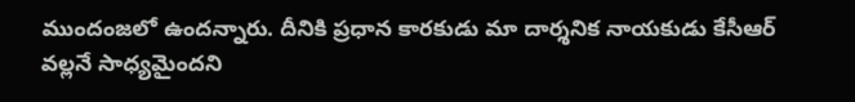ముందంజ‌లో ఉంద‌న్నారు. దీనికి ప్ర‌ధాన కార‌కుడు మా దార్శ‌నిక నాయ‌కుడు కేసీఆర్ వ‌ల్ల‌నే సాధ్య‌మైంద‌ని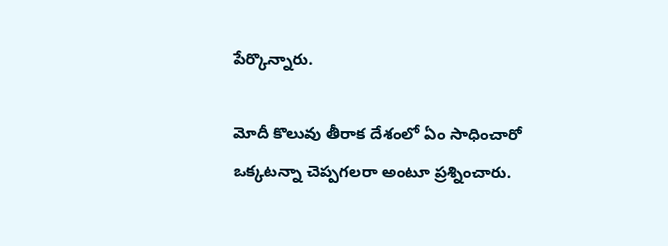పేర్కొన్నారు.

మోదీ కొలువు తీరాక దేశంలో ఏం సాధించారో ఒక్క‌ట‌న్నా చెప్ప‌గ‌ల‌రా అంటూ ప్ర‌శ్నించారు.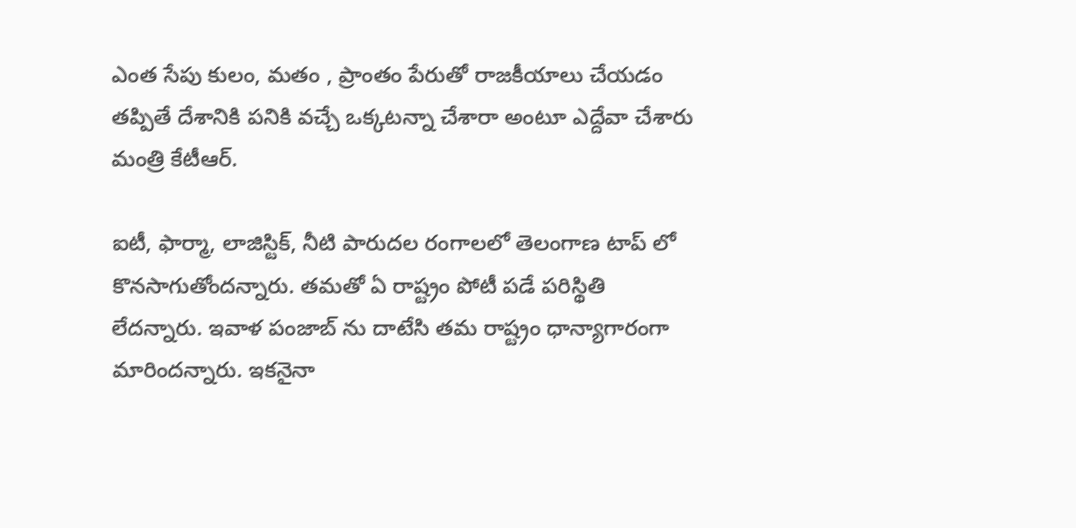ఎంత సేపు కులం, మ‌తం , ప్రాంతం పేరుతో రాజ‌కీయాలు చేయ‌డం త‌ప్పితే దేశానికి ప‌నికి వ‌చ్చే ఒక్కట‌న్నా చేశారా అంటూ ఎద్దేవా చేశారు మంత్రి కేటీఆర్.

ఐటీ, ఫార్మా, లాజిస్టిక్, నీటి పారుద‌ల రంగాల‌లో తెలంగాణ టాప్ లో కొన‌సాగుతోంద‌న్నారు. త‌మ‌తో ఏ రాష్ట్రం పోటీ ప‌డే ప‌రిస్థితి లేద‌న్నారు. ఇవాళ పంజాబ్ ను దాటేసి త‌మ రాష్ట్రం ధాన్యాగారంగా మారింద‌న్నారు. ఇక‌నైనా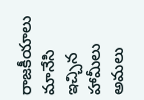రాజ‌కీయాలు మానేసి ఇచ్చిన హామీలు అమ‌లు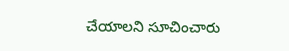చేయాల‌ని సూచించారు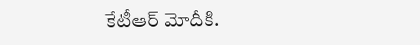కేటీఆర్ మోదీకి.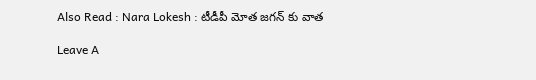Also Read : Nara Lokesh : టీడీపీ మోత జ‌గ‌న్ కు వాత

Leave A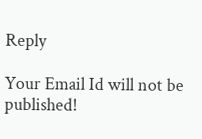Reply

Your Email Id will not be published!